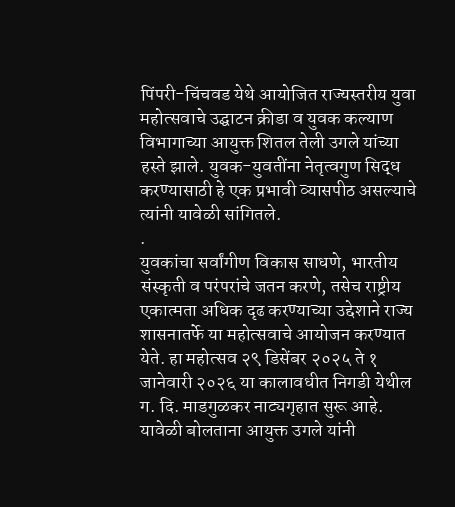पिंपरी-चिंचवड येथे आयोजित राज्यस्तरीय युवा महोत्सवाचे उद्घाटन क्रीडा व युवक कल्याण विभागाच्या आयुक्त शितल तेली उगले यांच्या हस्ते झाले. युवक-युवतींना नेतृत्वगुण सिद्ध करण्यासाठी हे एक प्रभावी व्यासपीठ असल्याचे त्यांनी यावेळी सांगितले.
.
युवकांचा सर्वांगीण विकास साधणे, भारतीय संस्कृती व परंपरांचे जतन करणे, तसेच राष्ट्रीय एकात्मता अधिक दृढ करण्याच्या उद्देशाने राज्य शासनातर्फे या महोत्सवाचे आयोजन करण्यात येते. हा महोत्सव २९ डिसेंबर २०२५ ते १ जानेवारी २०२६ या कालावधीत निगडी येथील ग. दि. माडगुळकर नाट्यगृहात सुरू आहे.
यावेळी बोलताना आयुक्त उगले यांनी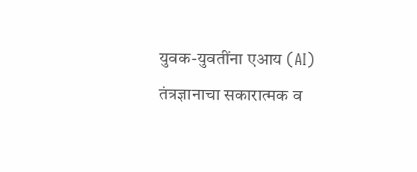युवक-युवतींना एआय (AI) तंत्रज्ञानाचा सकारात्मक व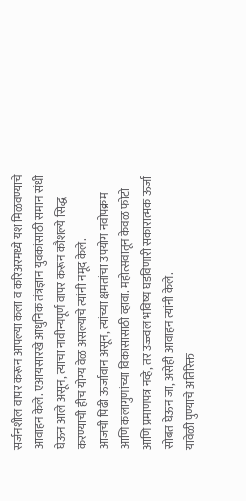सर्जनशील वापर करून आपल्या कला व करिअरमध्ये यश मिळवण्याचे आवाहन केले. एआयसारखे आधुनिक तंत्रज्ञान युवकांसाठी समान संधी घेऊन आले असून, त्याचा नावीन्यपूर्ण वापर करून कौशल्ये सिद्ध करण्याची हीच योग्य वेळ असल्याचे त्यांनी नमूद केले.
आजची पिढी ऊर्जावान असून, त्यांच्या क्षमतांचा उपयोग नवोपक्रम आणि कलागुणांच्या विकासासाठी व्हावा. महोत्सवातून केवळ फोटो आणि प्रमाणपत्र नव्हे, तर उज्ज्वल भविष्य घडविणारी सकारात्मक ऊर्जा सोबत घेऊन जा, असेही आवाहन त्यांनी केले.
यावेळी पुण्याचे अतिरिक्त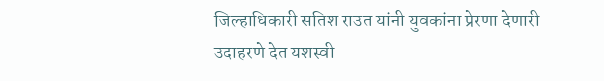जिल्हाधिकारी सतिश राउत यांनी युवकांना प्रेरणा देणारी उदाहरणे देत यशस्वी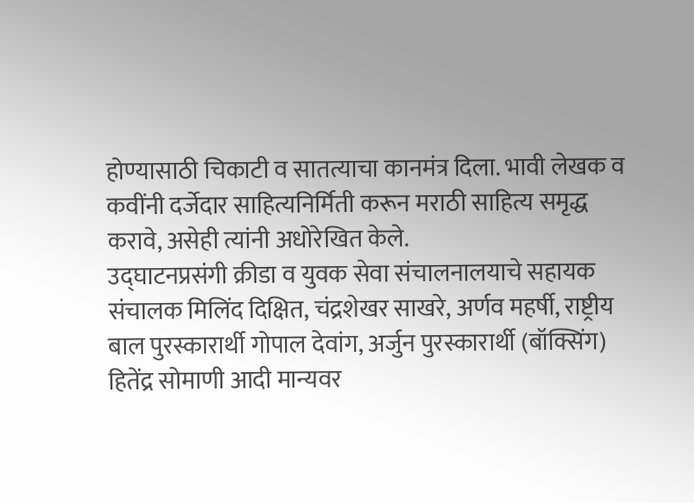होण्यासाठी चिकाटी व सातत्याचा कानमंत्र दिला. भावी लेखक व कवींनी दर्जेदार साहित्यनिर्मिती करून मराठी साहित्य समृद्ध करावे, असेही त्यांनी अधोरेखित केले.
उद्घाटनप्रसंगी क्रीडा व युवक सेवा संचालनालयाचे सहायक संचालक मिलिंद दिक्षित, चंद्रशेखर साखरे, अर्णव महर्षी, राष्ट्रीय बाल पुरस्कारार्थी गोपाल देवांग, अर्जुन पुरस्कारार्थी (बॉक्सिंग) हितेंद्र सोमाणी आदी मान्यवर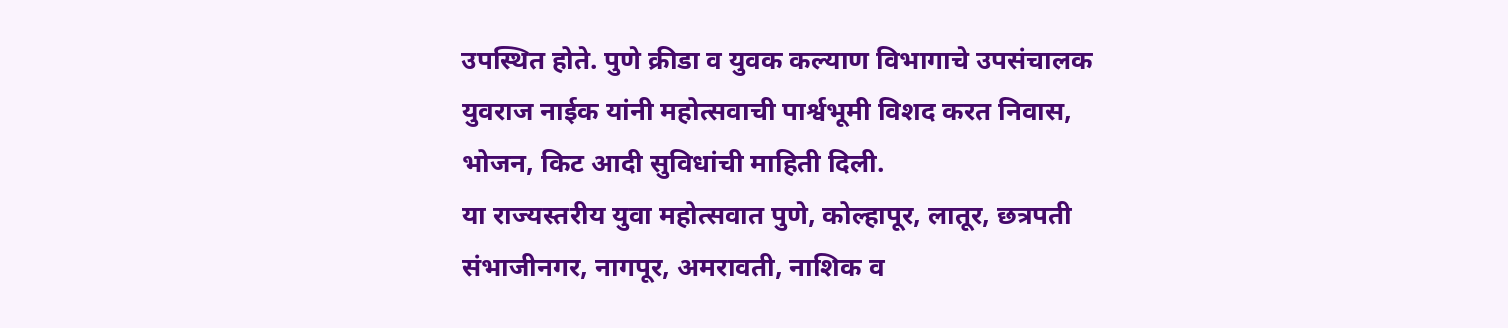उपस्थित होते. पुणे क्रीडा व युवक कल्याण विभागाचे उपसंचालक युवराज नाईक यांनी महोत्सवाची पार्श्वभूमी विशद करत निवास, भोजन, किट आदी सुविधांची माहिती दिली.
या राज्यस्तरीय युवा महोत्सवात पुणे, कोल्हापूर, लातूर, छत्रपती संभाजीनगर, नागपूर, अमरावती, नाशिक व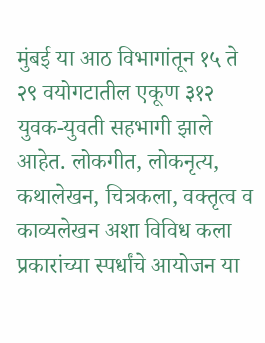मुंबई या आठ विभागांतून १५ ते २९ वयोगटातील एकूण ३१२ युवक-युवती सहभागी झाले आहेत. लोकगीत, लोकनृत्य, कथालेखन, चित्रकला, वक्तृत्व व काव्यलेखन अशा विविध कला प्रकारांच्या स्पर्धांचे आयोजन या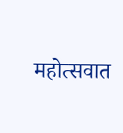महोत्सवात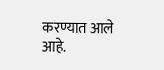करण्यात आले आहे.